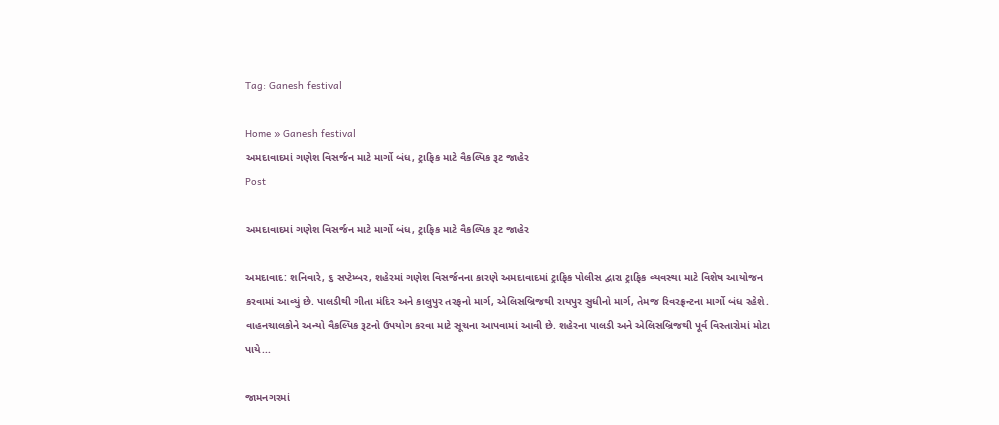Tag: Ganesh festival

Home » Ganesh festival
અમદાવાદમાં ગણેશ વિસર્જન માટે માર્ગો બંધ, ટ્રાફિક માટે વૈકલ્પિક રૂટ જાહેર
Post

અમદાવાદમાં ગણેશ વિસર્જન માટે માર્ગો બંધ, ટ્રાફિક માટે વૈકલ્પિક રૂટ જાહેર

અમદાવાદ: શનિવારે, ૬ સપ્ટેમ્બર, શહેરમાં ગણેશ વિસર્જનના કારણે અમદાવાદમાં ટ્રાફિક પોલીસ દ્વારા ટ્રાફિક વ્યવસ્થા માટે વિશેષ આયોજન કરવામાં આવ્યું છે. પાલડીથી ગીતા મંદિર અને કાલુપુર તરફનો માર્ગ, એલિસબ્રિજથી રાયપુર સુધીનો માર્ગ, તેમજ રિવરફ્રન્ટના માર્ગો બંધ રહેશે. વાહનચાલકોને અન્યો વૈકલ્પિક રૂટનો ઉપયોગ કરવા માટે સૂચના આપવામાં આવી છે. શહેરના પાલડી અને એલિસબ્રિજથી પૂર્વ વિસ્તારોમાં મોટા પાયે...

જામનગરમાં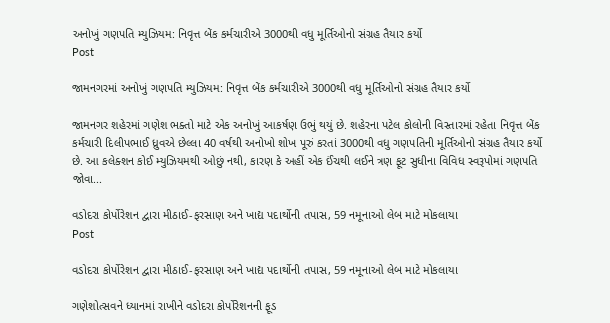અનોખું ગણપતિ મ્યુઝિયમ: નિવૃત્ત બેંક કર્મચારીએ 3000થી વધુ મૂર્તિઓનો સંગ્રહ તૈયાર કર્યો
Post

જામનગરમાં અનોખું ગણપતિ મ્યુઝિયમ: નિવૃત્ત બેંક કર્મચારીએ 3000થી વધુ મૂર્તિઓનો સંગ્રહ તૈયાર કર્યો

જામનગર શહેરમાં ગણેશ ભક્તો માટે એક અનોખું આકર્ષણ ઉભું થયું છે. શહેરના પટેલ કોલોની વિસ્તારમાં રહેતા નિવૃત્ત બેંક કર્મચારી દિલીપભાઈ ધ્રુવએ છેલ્લા 40 વર્ષથી અનોખો શોખ પૂરું કરતાં 3000થી વધુ ગણપતિની મૂર્તિઓનો સંગ્રહ તૈયાર કર્યો છે. આ કલેક્શન કોઈ મ્યુઝિયમથી ઓછું નથી, કારણ કે અહીં એક ઈંચથી લઈને ત્રણ ફૂટ સુધીના વિવિધ સ્વરૂપોમાં ગણપતિ જોવા...

વડોદરા કોર્પોરેશન દ્વારા મીઠાઈ-ફરસાણ અને ખાદ્ય પદાર્થોની તપાસ, 59 નમૂનાઓ લેબ માટે મોકલાયા
Post

વડોદરા કોર્પોરેશન દ્વારા મીઠાઈ-ફરસાણ અને ખાદ્ય પદાર્થોની તપાસ, 59 નમૂનાઓ લેબ માટે મોકલાયા

ગણેશોત્સવને ધ્યાનમાં રાખીને વડોદરા કોર્પોરેશનની ફૂડ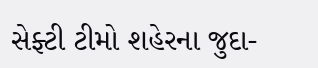સેફ્ટી ટીમો શહેરના જુદા-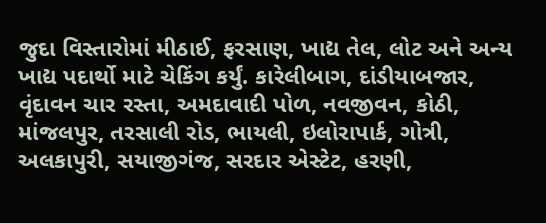જુદા વિસ્તારોમાં મીઠાઈ, ફરસાણ, ખાદ્ય તેલ, લોટ અને અન્ય ખાદ્ય પદાર્થો માટે ચેકિંગ કર્યું. કારેલીબાગ, દાંડીયાબજાર, વૃંદાવન ચાર રસ્તા, અમદાવાદી પોળ, નવજીવન, કોઠી, માંજલપુર, તરસાલી રોડ, ભાયલી, ઇલોરાપાર્ક, ગોત્રી, અલકાપુરી, સયાજીગંજ, સરદાર એસ્ટેટ, હરણી,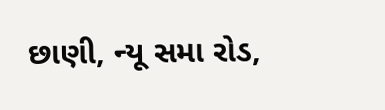છાણી, ન્યૂ સમા રોડ,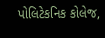પોલિટેકનિક કોલેજ,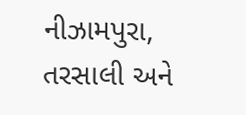નીઝામપુરા, તરસાલી અને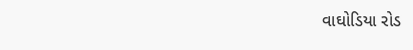વાઘોડિયા રોડ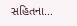સહિતના...